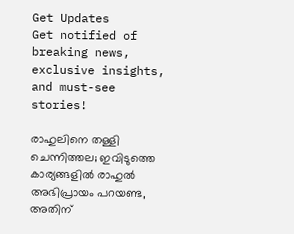Get Updates
Get notified of breaking news, exclusive insights, and must-see stories!

രാഹുലിനെ തള്ളി ചെന്നിത്തല; ഇവിടുത്തെ കാര്യങ്ങളില്‍ രാഹുല്‍ അഭിപ്രായം പറയണ്ട, അതിന്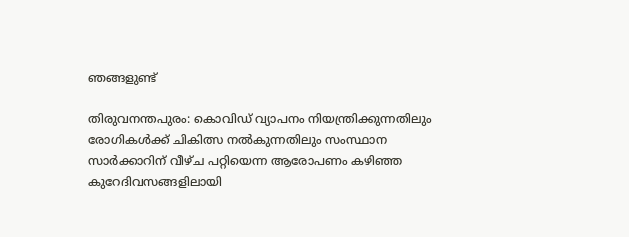ഞങ്ങളുണ്ട്

തിരുവനന്തപുരം: കൊവിഡ് വ്യാപനം നിയന്ത്രിക്കുന്നതിലും രോഗികള്‍ക്ക് ചികിത്സ നല്‍കുന്നതിലും സംസ്ഥാന സാര്‍ക്കാറിന് വീഴ്ച പറ്റിയെന്ന ആരോപണം കഴിഞ്ഞ കുറേദിവസങ്ങളിലായി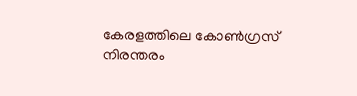കേരളത്തിലെ കോണ്‍ഗ്രസ് നിരന്തരം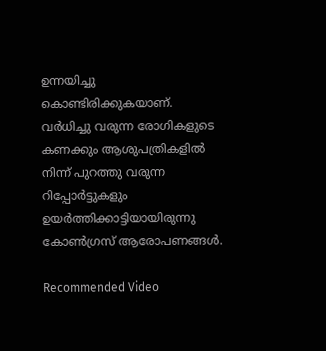ഉന്നയിച്ചു കൊണ്ടിരിക്കുകയാണ്. വര്‍ധിച്ചു വരുന്ന രോഗികളുടെ കണക്കും ആശുപത്രികളില്‍ നിന്ന് പുറത്തു വരുന്ന റിപ്പോര്‍ട്ടുകളും ഉയര്‍ത്തിക്കാട്ടിയായിരുന്നു കോണ്‍ഗ്രസ് ആരോപണങ്ങള്‍.

Recommended Video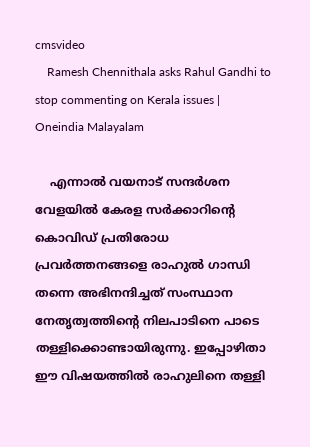cmsvideo
    Ramesh Chennithala asks Rahul Gandhi to stop commenting on Kerala issues | Oneindia Malayalam

    എന്നാല്‍ വയനാട് സന്ദര്‍ശന വേളയില്‍ കേരള സര്‍ക്കാറിന്‍റെ കൊവിഡ് പ്രതിരോധ പ്രവര്‍ത്തനങ്ങളെ രാഹുല്‍ ഗാന്ധി തന്നെ അഭിനന്ദിച്ചത് സംസ്ഥാന നേതൃത്വത്തിന്‍റെ നിലപാടിനെ പാടെ തള്ളിക്കൊണ്ടായിരുന്നു. ഇപ്പോഴിതാ ഈ വിഷയത്തില്‍ രാഹുലിനെ തള്ളി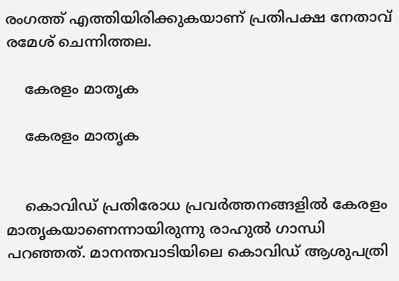രംഗത്ത് എത്തിയിരിക്കുകയാണ് പ്രതിപക്ഷ നേതാവ് രമേശ് ചെന്നിത്തല.

    കേരളം മാതൃക

    കേരളം മാതൃക


    കൊവിഡ് പ്രതിരോധ പ്രവര്‍ത്തനങ്ങളില്‍ കേരളം മാതൃകയാണെന്നായിരുന്നു രാഹുല്‍ ഗാന്ധി പറഞ്ഞത്. മാനന്തവാടിയിലെ കൊവിഡ് ആശുപത്രി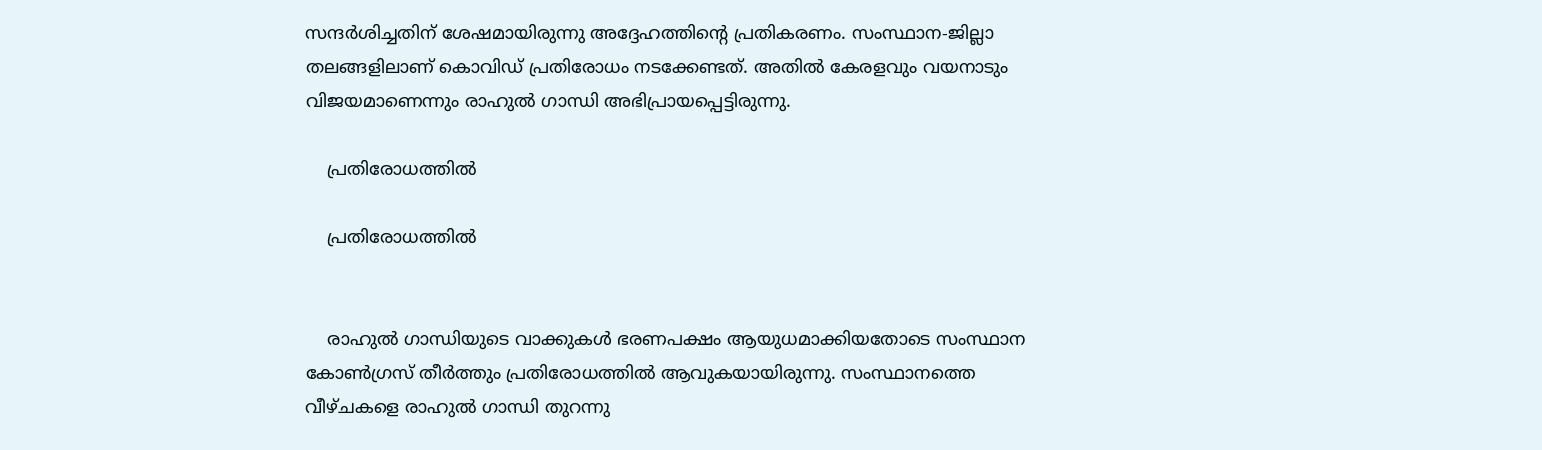സന്ദര്‍ശിച്ചതിന് ശേഷമായിരുന്നു അദ്ദേഹത്തിന്‍റെ പ്രതികരണം. സംസ്ഥാന-ജില്ലാ തലങ്ങളിലാണ് കൊവിഡ് പ്രതിരോധം നടക്കേണ്ടത്. അതില്‍ കേരളവും വയനാടും വിജയമാണെന്നും രാഹുല്‍ ഗാന്ധി അഭിപ്രായപ്പെട്ടിരുന്നു.

    പ്രതിരോധത്തില്‍

    പ്രതിരോധത്തില്‍


    രാഹുല്‍ ഗാന്ധിയുടെ വാക്കുകള്‍ ഭരണപക്ഷം ആയുധമാക്കിയതോടെ സംസ്ഥാന കോണ്‍ഗ്രസ് തീര്‍ത്തും പ്രതിരോധത്തില്‍ ആവുകയായിരുന്നു. സംസ്ഥാനത്തെ വീഴ്ചകളെ രാഹുല്‍ ഗാന്ധി തുറന്നു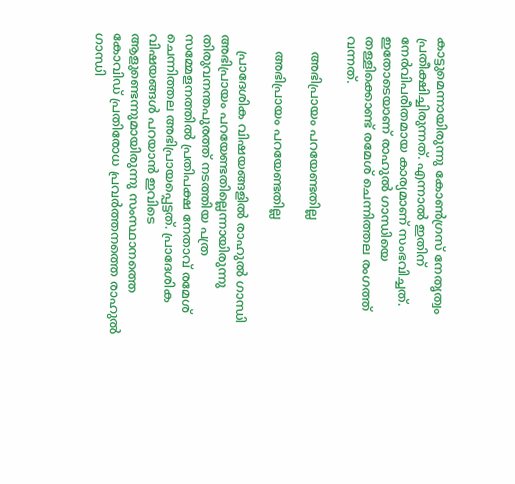കാട്ടുമെന്നായിരുന്നു കോണ്‍ഗ്രസ് നേതൃത്വം പ്രതീക്ഷിച്ചിരുന്നത്. എന്നാല്‍ ഇതിന് നേര്‍വിപരീതമായ കാര്യമാണ് സംഭവിച്ചത്. ഇതോടെയാണ് രാഹുല്‍ ഗാന്ധിയെ തള്ളിക്കൊണ്ട് രമേശ് ചെന്നിത്തല രംഗത്ത് വന്നത്.

    അഭിപ്രായം പറയേണ്ടതില്ല

    അഭിപ്രായം പറയേണ്ടതില്ല

    പ്രാദേശിക വിഷയങ്ങളില്‍ രാഹുല്‍ ഗാന്ധി അഭിപ്രായം പറയേണ്ടതില്ലെന്നായിരുന്നു തിരുവനന്തപുരത്ത് നടത്തിയ പത്ര സമ്മേളനത്തില്‍ പ്രതിപക്ഷ നേതാവ് രമേശ് ചെന്നിത്തല അഭിപ്രായപ്പെട്ടത്. പ്രാദേശിക വിഷയങ്ങള്‍ പറയാന്‍ ഇവിടെ ആളുണ്ടെന്നുമായിരുന്നു സംസ്ഥാനത്തെ കോവിഡ് പ്രതിരോധ പ്രവര്‍ത്തനത്തെ രാഹുല്‍ ഗാന്ധി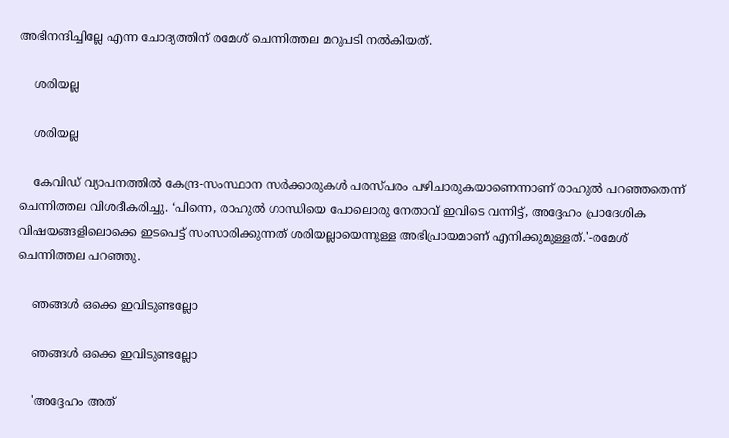അഭിനന്ദിച്ചില്ലേ എന്ന ചോദ്യത്തിന് രമേശ് ചെന്നിത്തല മറുപടി നല്‍കിയത്.

    ശരിയല്ല

    ശരിയല്ല

    കേവിഡ് വ്യാപനത്തില്‍ കേന്ദ്ര-സംസ്ഥാന സര്‍ക്കാരുകള്‍ പരസ്പരം പഴിചാരുകയാണെന്നാണ് രാഹുല്‍ പറഞ്ഞതെന്ന് ചെന്നിത്തല വിശദീകരിച്ചു. ‘പിന്നെ, രാഹുല്‍ ഗാന്ധിയെ പോലൊരു നേതാവ് ഇവിടെ വന്നിട്ട്, അദ്ദേഹം പ്രാദേശിക വിഷയങ്ങളിലൊക്കെ ഇടപെട്ട് സംസാരിക്കുന്നത് ശരിയല്ലായെന്നുള്ള അഭിപ്രായമാണ് എനിക്കുമുള്ളത്.'-രമേശ് ചെന്നിത്തല പറഞ്ഞു.

    ഞങ്ങള്‍ ഒക്കെ ഇവിടുണ്ടല്ലോ

    ഞങ്ങള്‍ ഒക്കെ ഇവിടുണ്ടല്ലോ

    'അദ്ദേഹം അത്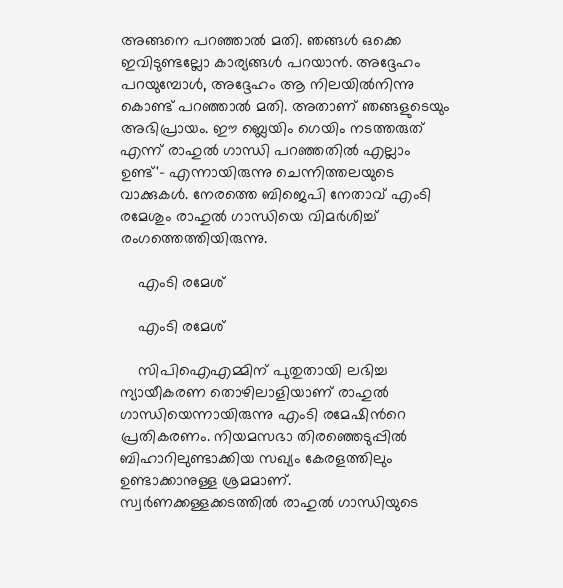അങ്ങനെ പറഞ്ഞാല്‍ മതി. ഞങ്ങള്‍ ഒക്കെ ഇവിടുണ്ടല്ലോ കാര്യങ്ങള്‍ പറയാന്‍. അദ്ദേഹം പറയുമ്പോള്‍, അദ്ദേഹം ആ നിലയില്‍നിന്നു കൊണ്ട് പറഞ്ഞാല്‍ മതി. അതാണ് ഞങ്ങളുടെയും അഭിപ്രായം. ഈ ബ്ലെയിം ഗെയിം നടത്തരുത് എന്ന് രാഹുല്‍ ഗാന്ധി പറഞ്ഞതില്‍ എല്ലാം ഉണ്ട്'- എന്നായിരുന്നു ചെന്നിത്തലയുടെ വാക്കുകള്‍. നേരത്തെ ബിജെപി നേതാവ് എംടി രമേശും രാഹുല്‍ ഗാന്ധിയെ വിമര്‍ശിച്ച് രംഗത്തെത്തിയിരുന്നു.

    എംടി രമേശ്

    എംടി രമേശ്

    സിപിഐഎമ്മിന് പുതുതായി ലഭിച്ച ന്യായീകരണ തൊഴിലാളിയാണ് രാഹുല്‍ ഗാന്ധിയെന്നായിരുന്നു എംടി രമേഷിന്‍റെ പ്രതികരണം. നിയമസഭാ തിരഞ്ഞെടുപ്പില്‍ ബിഹാറിലുണ്ടാക്കിയ സഖ്യം കേരളത്തിലും ഉണ്ടാക്കാനുള്ള ശ്രമമാണ്. സ്വര്‍ണക്കള്ളക്കടത്തില്‍ രാഹുല്‍ ഗാന്ധിയുടെ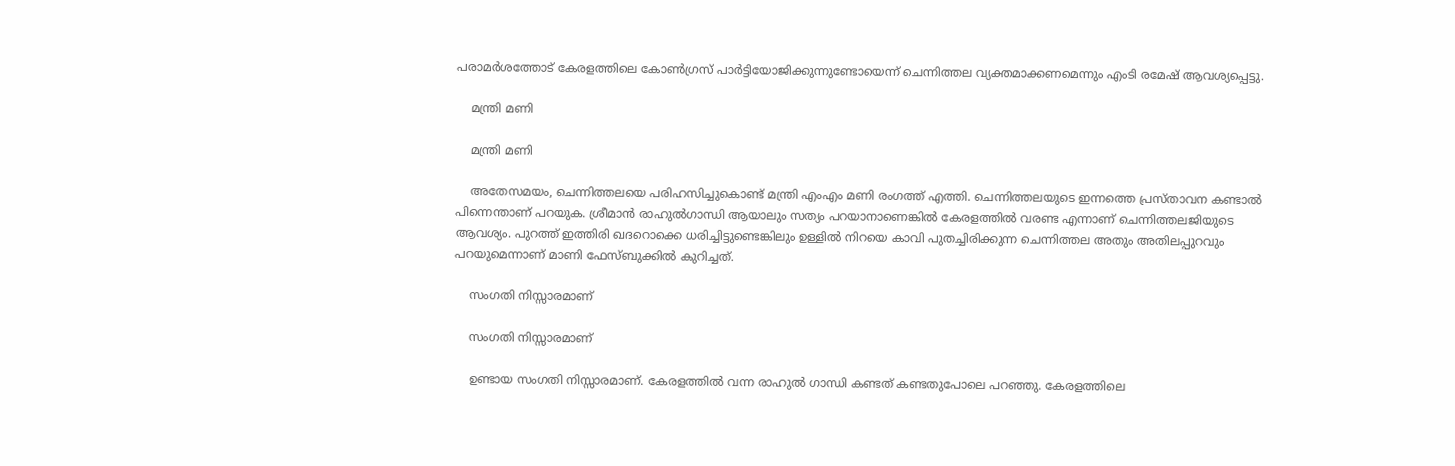പരാമര്‍ശത്തോട് കേരളത്തിലെ കോണ്‍ഗ്രസ് പാര്‍ട്ടിയോജിക്കുന്നുണ്ടോയെന്ന് ചെന്നിത്തല വ്യക്തമാക്കണമെന്നും എംടി രമേഷ് ആവശ്യപ്പെട്ടു.

    മന്ത്രി മണി

    മന്ത്രി മണി

    അതേസമയം, ചെന്നിത്തലയെ പരിഹസിച്ചുകൊണ്ട് മന്ത്രി എംഎം മണി രംഗത്ത് എത്തി. ചെന്നിത്തലയുടെ ഇന്നത്തെ പ്രസ്താവന കണ്ടാൽ പിന്നെന്താണ് പറയുക. ശ്രീമാൻ രാഹുൽഗാന്ധി ആയാലും സത്യം പറയാനാണെങ്കിൽ കേരളത്തിൽ വരണ്ട എന്നാണ് ചെന്നിത്തലജിയുടെ ആവശ്യം. പുറത്ത് ഇത്തിരി ഖദറൊക്കെ ധരിച്ചിട്ടുണ്ടെങ്കിലും ഉള്ളിൽ നിറയെ കാവി പുതച്ചിരിക്കുന്ന ചെന്നിത്തല അതും അതിലപ്പുറവും പറയുമെന്നാണ് മാണി ഫേസ്ബുക്കില്‍ കുറിച്ചത്.

    സംഗതി നിസ്സാരമാണ്

    സംഗതി നിസ്സാരമാണ്

    ഉണ്ടായ സംഗതി നിസ്സാരമാണ്. കേരളത്തിൽ വന്ന രാഹുൽ ഗാന്ധി കണ്ടത് കണ്ടതുപോലെ പറഞ്ഞു. കേരളത്തിലെ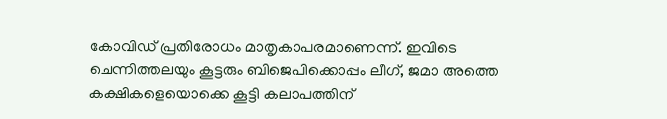കോവിഡ് പ്രതിരോധം മാതൃകാപരമാണെന്ന്. ഇവിടെ ചെന്നിത്തലയും കൂട്ടരും ബിജെപിക്കൊപ്പം ലീഗ്, ജമാ അത്തെ കക്ഷികളെയൊക്കെ കൂട്ടി കലാപത്തിന്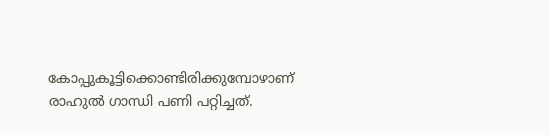കോപ്പുകൂട്ടിക്കൊണ്ടിരിക്കുമ്പോഴാണ് രാഹുൽ ഗാന്ധി പണി പറ്റിച്ചത്.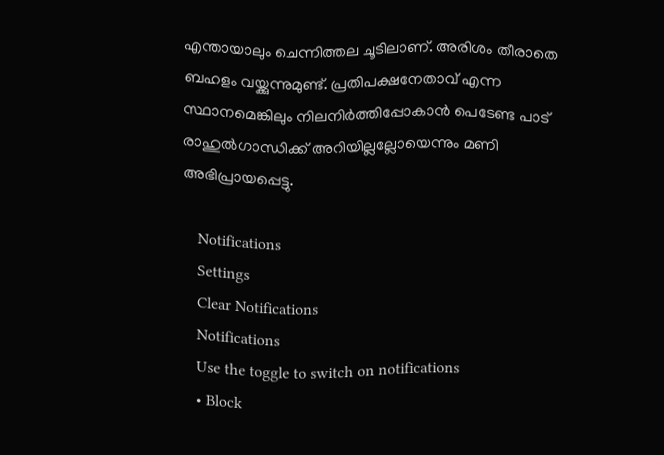എന്തായാലും ചെന്നിത്തല ചൂടിലാണ്. അരിശം തീരാതെ ബഹളം വയ്ക്കുന്നുമുണ്ട്. പ്രതിപക്ഷനേതാവ് എന്ന സ്ഥാനമെങ്കിലും നിലനിർത്തിപ്പോകാൻ പെടേണ്ട പാട് രാഹുൽഗാന്ധിക്ക് അറിയില്ലല്ലോയെന്നും മണി അഭിപ്രായപ്പെട്ടു.

    Notifications
    Settings
    Clear Notifications
    Notifications
    Use the toggle to switch on notifications
    • Block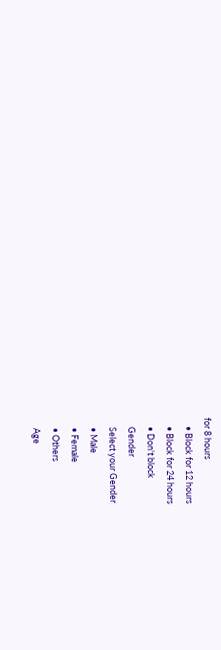for 8 hours
    • Block for 12 hours
    • Block for 24 hours
    • Don't block
    Gender
    Select your Gender
    • Male
    • Female
    • Others
    Age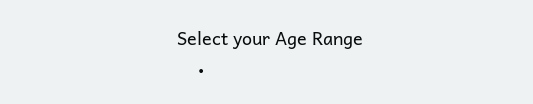Select your Age Range
    •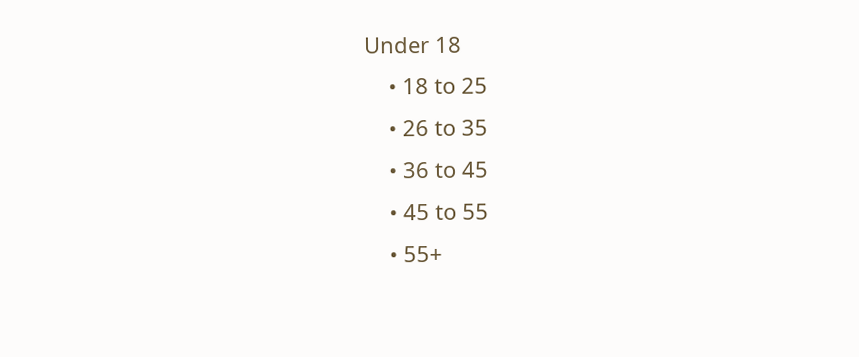Under 18
    • 18 to 25
    • 26 to 35
    • 36 to 45
    • 45 to 55
    • 55+